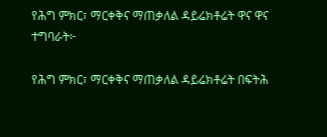የሕግ ምክር፣ ማርቀቅና ማጠቃለል ዳይሬክቶሬት ዋና ዋና ተግባራት፦

የሕግ ምክር፣ ማርቀቅና ማጠቃለል ዳይሬክቶሬት በፍትሕ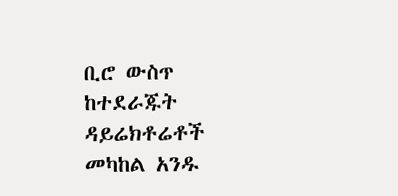ቢሮ ውስጥ ከተደራጁት ዳይሬክቶሬቶች መካከል አንዱ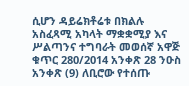ሲሆን ዳይሬክቶሬቱ በክልሉ አስፈጻሚ አካላት ማቋቋሚያ እና ሥልጣንና ተግባራት መወሰኛ አዋጅ ቁጥር 280/2014 አንቀጽ 28 ንዑስ አንቀጽ (9) ለቢሮው የተሰጡ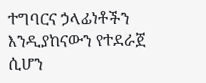ተግባርና ኃላፊነቶችን እንዲያከናውን የተደራጀ ሲሆን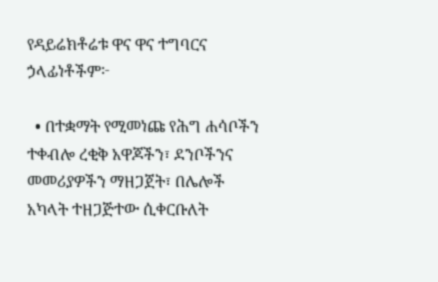የዳይሬክቶሬቱ ዋና ዋና ተግባርና ኃላፊነቶችም፦

  • በተቋማት የሚመነጩ የሕግ ሐሳቦችን ተቀብሎ ረቂቅ አዋጆችን፣ ደንቦችንና መመሪያዎችን ማዘጋጀት፣ በሌሎች አካላት ተዘጋጅተው ሲቀርቡለት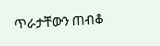ጥራታቸውን ጠብቆ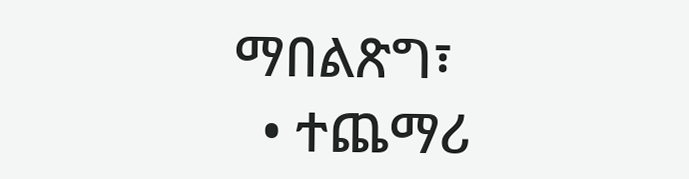ማበልጽግ፣
  • ተጨማሪ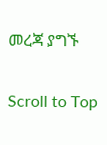መረጃ ያግኙ

Scroll to Top